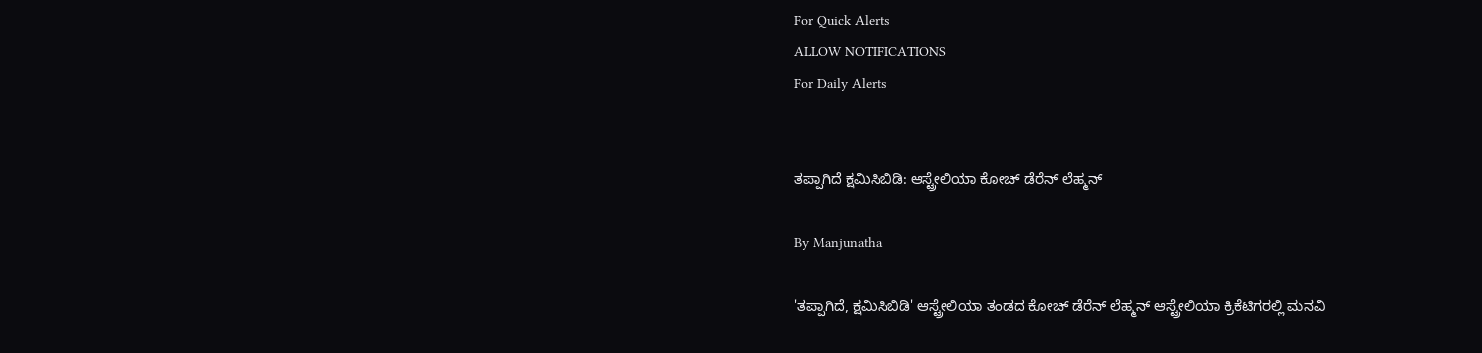For Quick Alerts
ALLOW NOTIFICATIONS
For Daily Alerts


ತಪ್ಪಾಗಿದೆ ಕ್ಷಮಿಸಿಬಿಡಿ: ಆಸ್ಟ್ರೇಲಿಯಾ ಕೋಚ್ ಡೆರೆನ್ ಲೆಹ್ಮನ್

By Manjunatha

'ತಪ್ಪಾಗಿದೆ, ಕ್ಷಮಿಸಿಬಿಡಿ' ಆಸ್ಟ್ರೇಲಿಯಾ ತಂಡದ ಕೋಚ್ ಡೆರೆನ್ ಲೆಹ್ಮನ್ ಆಸ್ಟ್ರೇಲಿಯಾ ಕ್ರಿಕೆಟಿಗರಲ್ಲಿ ಮನವಿ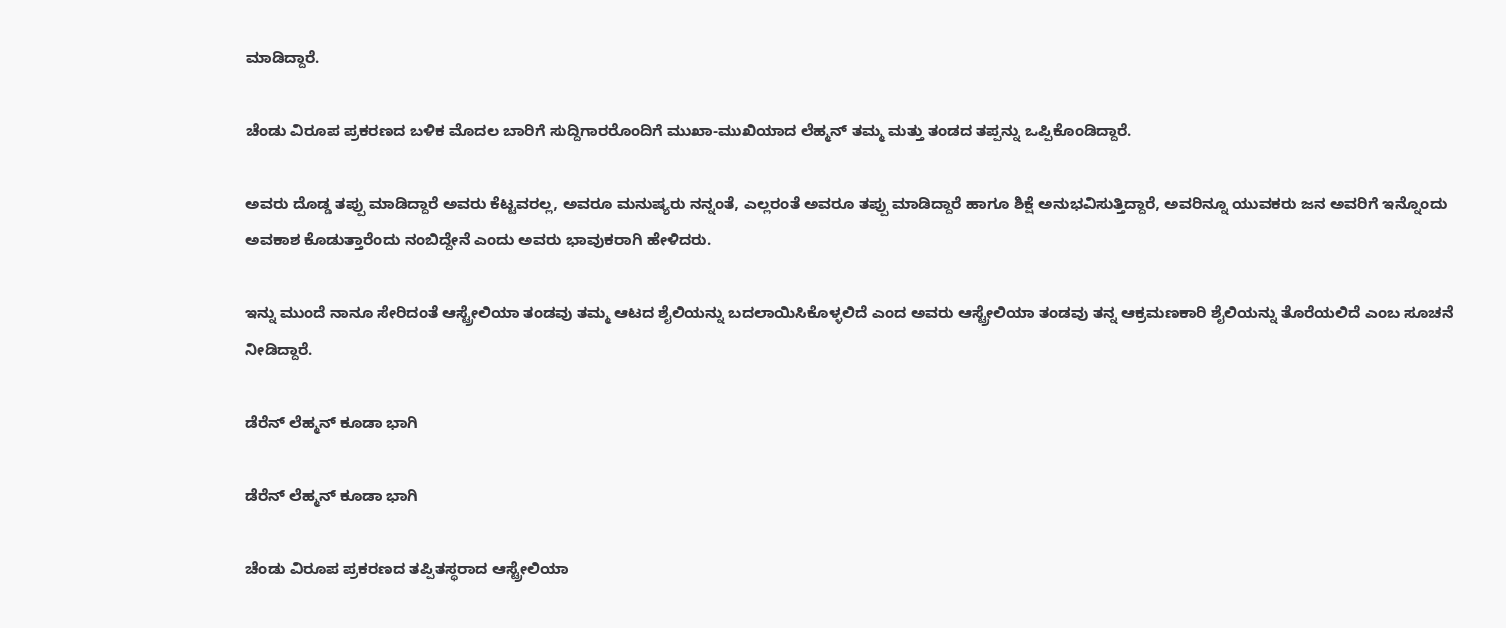ಮಾಡಿದ್ದಾರೆ.

ಚೆಂಡು ವಿರೂಪ ಪ್ರಕರಣದ ಬಳಿಕ ಮೊದಲ ಬಾರಿಗೆ ಸುದ್ದಿಗಾರರೊಂದಿಗೆ ಮುಖಾ-ಮುಖಿಯಾದ ಲೆಹ್ಮನ್ ತಮ್ಮ ಮತ್ತು ತಂಡದ ತಪ್ಪನ್ನು ಒಪ್ಪಿಕೊಂಡಿದ್ದಾರೆ.

ಅವರು ದೊಡ್ಡ ತಪ್ಪು ಮಾಡಿದ್ದಾರೆ ಅವರು ಕೆಟ್ಟವರಲ್ಲ, ಅವರೂ ಮನುಷ್ಯರು ನನ್ನಂತೆ, ಎಲ್ಲರಂತೆ ಅವರೂ ತಪ್ಪು ಮಾಡಿದ್ದಾರೆ ಹಾಗೂ ಶಿಕ್ಷೆ ಅನುಭವಿಸುತ್ತಿದ್ದಾರೆ, ಅವರಿನ್ನೂ ಯುವಕರು ಜನ ಅವರಿಗೆ ಇನ್ನೊಂದು ಅವಕಾಶ ಕೊಡುತ್ತಾರೆಂದು ನಂಬಿದ್ದೇನೆ ಎಂದು ಅವರು ಭಾವುಕರಾಗಿ ಹೇಳಿದರು.

ಇನ್ನು ಮುಂದೆ ನಾನೂ ಸೇರಿದಂತೆ ಆಸ್ಟ್ರೇಲಿಯಾ ತಂಡವು ತಮ್ಮ ಆಟದ ಶೈಲಿಯನ್ನು ಬದಲಾಯಿಸಿಕೊಳ್ಳಲಿದೆ ಎಂದ ಅವರು ಆಸ್ಟ್ರೇಲಿಯಾ ತಂಡವು ತನ್ನ ಆಕ್ರಮಣಕಾರಿ ಶೈಲಿಯನ್ನು ತೊರೆಯಲಿದೆ ಎಂಬ ಸೂಚನೆ ನೀಡಿದ್ದಾರೆ.

ಡೆರೆನ್ ಲೆಹ್ಮನ್ ಕೂಡಾ ಭಾಗಿ

ಡೆರೆನ್ ಲೆಹ್ಮನ್ ಕೂಡಾ ಭಾಗಿ

ಚೆಂಡು ವಿರೂಪ ಪ್ರಕರಣದ ತಪ್ಪಿತಸ್ಥರಾದ ಆಸ್ಟ್ರೇಲಿಯಾ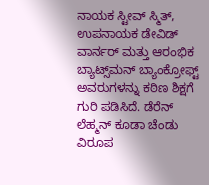ನಾಯಕ ಸ್ಟೀವ್ ಸ್ಮಿತ್, ಉಪನಾಯಕ ಡೇವಿಡ್ ವಾರ್ನರ್ ಮತ್ತು ಆರಂಭಿಕ ಬ್ಯಾಟ್ಸ್‌ಮನ್‌ ಬ್ಯಾಂಕ್ರೋಫ್ಟ್‌ ಅವರುಗಳನ್ನು ಕಠಿಣ ಶಿಕ್ಷಗೆ ಗುರಿ ಪಡಿಸಿದೆ. ಡೆರೆನ್ ಲೆಹ್ಮನ್ ಕೂಡಾ ಚೆಂಡು ವಿರೂಪ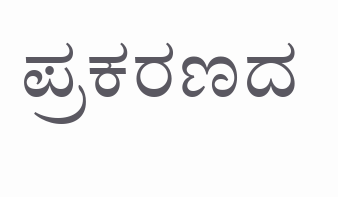ಪ್ರಕರಣದ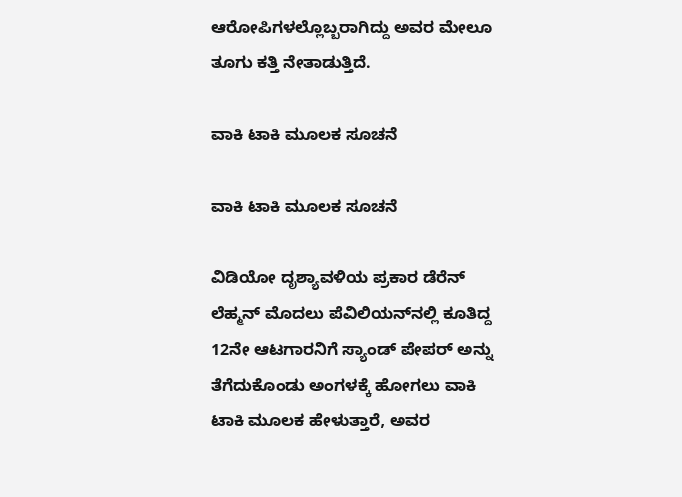ಆರೋಪಿಗಳಲ್ಲೊಬ್ಬರಾಗಿದ್ದು ಅವರ ಮೇಲೂ ತೂಗು ಕತ್ತಿ ನೇತಾಡುತ್ತಿದೆ.

ವಾಕಿ ಟಾಕಿ ಮೂಲಕ ಸೂಚನೆ

ವಾಕಿ ಟಾಕಿ ಮೂಲಕ ಸೂಚನೆ

ವಿಡಿಯೋ ದೃಶ್ಯಾವಳಿಯ ಪ್ರಕಾರ ಡೆರೆನ್ ಲೆಹ್ಮನ್ ಮೊದಲು ಪೆವಿಲಿಯನ್‌ನಲ್ಲಿ ಕೂತಿದ್ದ 12ನೇ ಆಟಗಾರನಿಗೆ ಸ್ಯಾಂಡ್ ಪೇಪರ್ ಅನ್ನು ತೆಗೆದುಕೊಂಡು ಅಂಗಳಕ್ಕೆ ಹೋಗಲು ವಾಕಿ ಟಾಕಿ ಮೂಲಕ ಹೇಳುತ್ತಾರೆ, ಅವರ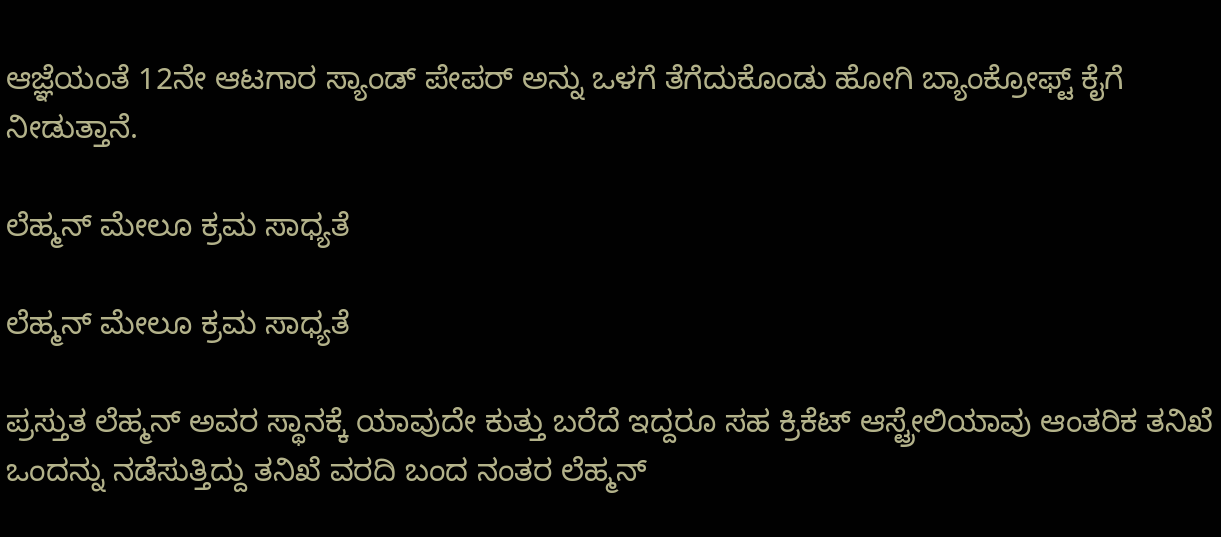ಆಜ್ಞೆಯಂತೆ 12ನೇ ಆಟಗಾರ ಸ್ಯಾಂಡ್ ಪೇಪರ್‌ ಅನ್ನು ಒಳಗೆ ತೆಗೆದುಕೊಂಡು ಹೋಗಿ ಬ್ಯಾಂಕ್ರೋಫ್ಟ್‌ ಕೈಗೆ ನೀಡುತ್ತಾನೆ.

ಲೆಹ್ಮನ್‌ ಮೇಲೂ ಕ್ರಮ ಸಾಧ್ಯತೆ

ಲೆಹ್ಮನ್‌ ಮೇಲೂ ಕ್ರಮ ಸಾಧ್ಯತೆ

ಪ್ರಸ್ತುತ ಲೆಹ್ಮನ್ ಅವರ ಸ್ಥಾನಕ್ಕೆ ಯಾವುದೇ ಕುತ್ತು ಬರೆದೆ ಇದ್ದರೂ ಸಹ ಕ್ರಿಕೆಟ್ ಆಸ್ಟ್ರೇಲಿಯಾವು ಆಂತರಿಕ ತನಿಖೆ ಒಂದನ್ನು ನಡೆಸುತ್ತಿದ್ದು ತನಿಖೆ ವರದಿ ಬಂದ ನಂತರ ಲೆಹ್ಮನ್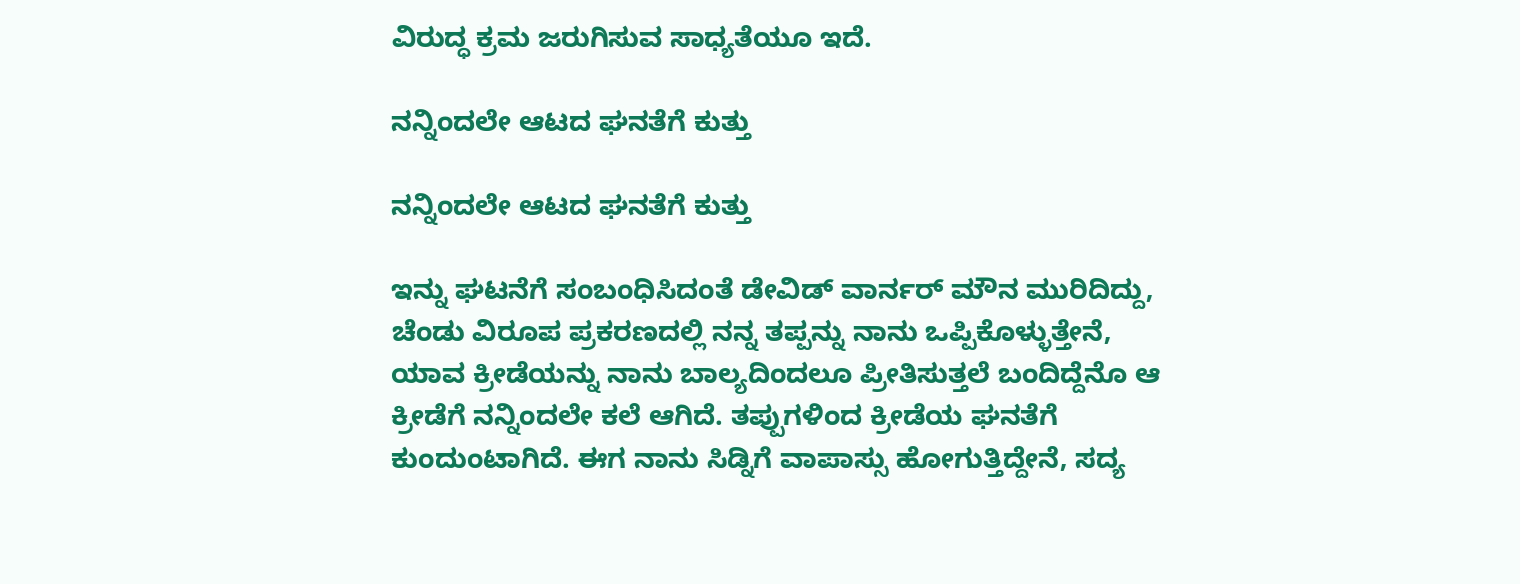ವಿರುದ್ಧ ಕ್ರಮ ಜರುಗಿಸುವ ಸಾಧ್ಯತೆಯೂ ಇದೆ.

ನನ್ನಿಂದಲೇ ಆಟದ ಘನತೆಗೆ ಕುತ್ತು

ನನ್ನಿಂದಲೇ ಆಟದ ಘನತೆಗೆ ಕುತ್ತು

ಇನ್ನು ಘಟನೆಗೆ ಸಂಬಂಧಿಸಿದಂತೆ ಡೇವಿಡ್ ವಾರ್ನರ್ ಮೌನ ಮುರಿದಿದ್ದು, ಚೆಂಡು ವಿರೂಪ ಪ್ರಕರಣದಲ್ಲಿ ನನ್ನ ತಪ್ಪನ್ನು ನಾನು ಒಪ್ಪಿಕೊಳ್ಳುತ್ತೇನೆ, ಯಾವ ಕ್ರೀಡೆಯನ್ನು ನಾನು ಬಾಲ್ಯದಿಂದಲೂ ಪ್ರೀತಿಸುತ್ತಲೆ ಬಂದಿದ್ದೆನೊ ಆ ಕ್ರೀಡೆಗೆ ನನ್ನಿಂದಲೇ ಕಲೆ ಆಗಿದೆ. ತಪ್ಪುಗಳಿಂದ ಕ್ರೀಡೆಯ ಘನತೆಗೆ ಕುಂದುಂಟಾಗಿದೆ. ಈಗ ನಾನು ಸಿಡ್ನಿಗೆ ವಾಪಾಸ್ಸು ಹೋಗುತ್ತಿದ್ದೇನೆ, ಸದ್ಯ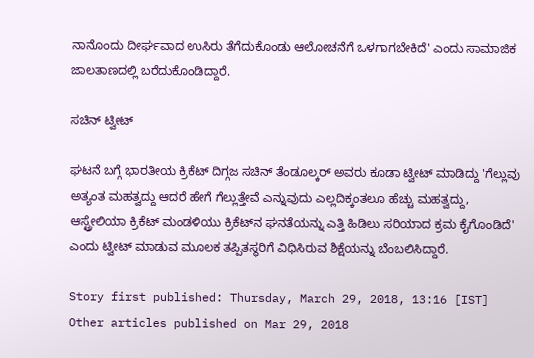ನಾನೊಂದು ದೀರ್ಘವಾದ ಉಸಿರು ತೆಗೆದುಕೊಂಡು ಆಲೋಚನೆಗೆ ಒಳಗಾಗಬೇಕಿದೆ' ಎಂದು ಸಾಮಾಜಿಕ ಜಾಲತಾಣದಲ್ಲಿ ಬರೆದುಕೊಂಡಿದ್ದಾರೆ.

ಸಚಿನ್ ಟ್ವೀಟ್

ಘಟನೆ ಬಗ್ಗೆ ಭಾರತೀಯ ಕ್ರಿಕೆಟ್ ದಿಗ್ಗಜ ಸಚಿನ್ ತೆಂಡೂಲ್ಕರ್ ಅವರು ಕೂಡಾ ಟ್ವೀಟ್ ಮಾಡಿದ್ದು 'ಗೆಲ್ಲುವು ಅತ್ಯಂತ ಮಹತ್ವದ್ದು ಆದರೆ ಹೇಗೆ ಗೆಲ್ಲುತ್ತೇವೆ ಎನ್ನುವುದು ಎಲ್ಲದಿಕ್ಕಂತಲೂ ಹೆಚ್ಚು ಮಹತ್ವದ್ದು, ಆಸ್ಟ್ರೇಲಿಯಾ ಕ್ರಿಕೆಟ್ ಮಂಡಳಿಯು ಕ್ರಿಕೆಟ್‌ನ ಘನತೆಯನ್ನು ಎತ್ತಿ ಹಿಡಿಲು ಸರಿಯಾದ ಕ್ರಮ ಕೈಗೊಂಡಿದೆ' ಎಂದು ಟ್ವೀಟ್ ಮಾಡುವ ಮೂಲಕ ತಪ್ಪಿತಸ್ಥರಿಗೆ ವಿಧಿಸಿರುವ ಶಿಕ್ಷೆಯನ್ನು ಬೆಂಬಲಿಸಿದ್ದಾರೆ.

Story first published: Thursday, March 29, 2018, 13:16 [IST]
Other articles published on Mar 29, 2018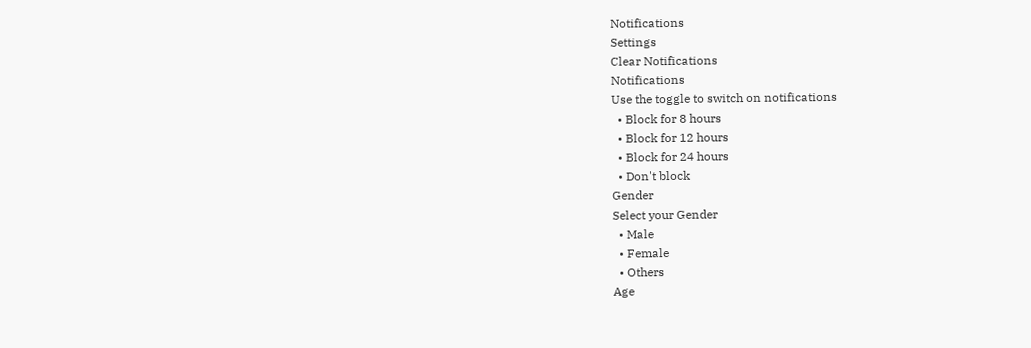Notifications
Settings
Clear Notifications
Notifications
Use the toggle to switch on notifications
  • Block for 8 hours
  • Block for 12 hours
  • Block for 24 hours
  • Don't block
Gender
Select your Gender
  • Male
  • Female
  • Others
Age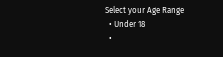Select your Age Range
  • Under 18
  •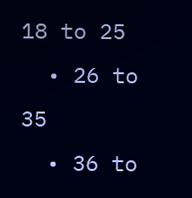18 to 25
  • 26 to 35
  • 36 to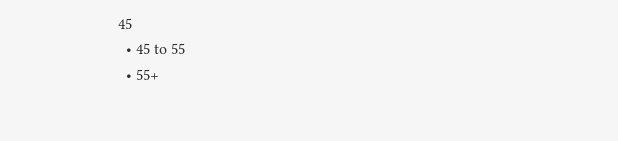45
  • 45 to 55
  • 55+